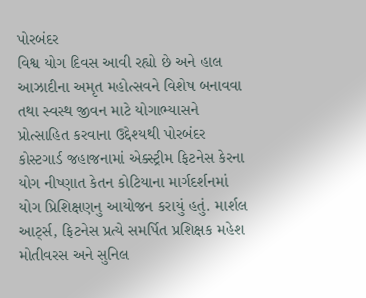પોરબંદર
વિશ્વ યોગ દિવસ આવી રહ્યો છે અને હાલ આઝાદીના અમૃત મહોત્સવને વિશેષ બનાવવા તથા સ્વસ્થ જીવન માટે યોગાભ્યાસને પ્રોત્સાહિત કરવાના ઉદ્દેશ્યથી પોરબંદર કોસ્ટગાર્ડ જહાજનામાં એક્સ્ટ્રીમ ફિટનેસ કેરના યોગ નીષ્ણાત કેતન કોટિયાના માર્ગદર્શનમાં યોગ પ્રિશિક્ષણનુ આયોજન કરાયું હતું. માર્શલ આર્ટ્સ, ફિટનેસ પ્રત્યે સમર્પિત પ્રશિક્ષક મહેશ મોતીવરસ અને સુનિલ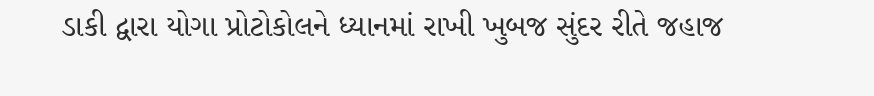ડાકી દ્વારા યોગા પ્રોટોકોલને ધ્યાનમાં રાખી ખુબજ સુંદર રીતે જહાજ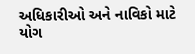અધિકારીઓ અને નાવિકો માટે યોગ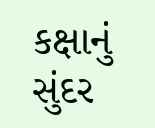કક્ષાનું સુંદર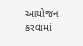આયોજન કરવામાં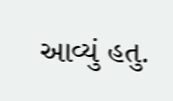આવ્યું હતુ.